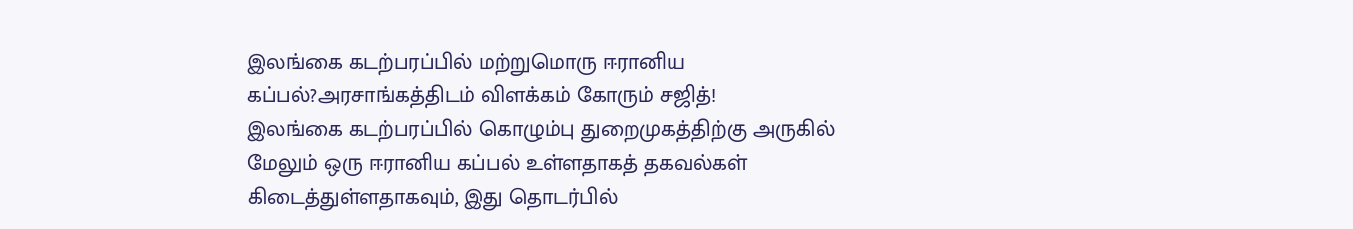இலங்கை கடற்பரப்பில் மற்றுமொரு ஈரானிய கப்பல்?அரசாங்கத்திடம் விளக்கம் கோரும் சஜித்!
இலங்கை கடற்பரப்பில் கொழும்பு துறைமுகத்திற்கு அருகில் மேலும் ஒரு ஈரானிய கப்பல் உள்ளதாகத் தகவல்கள் கிடைத்துள்ளதாகவும், இது தொடர்பில்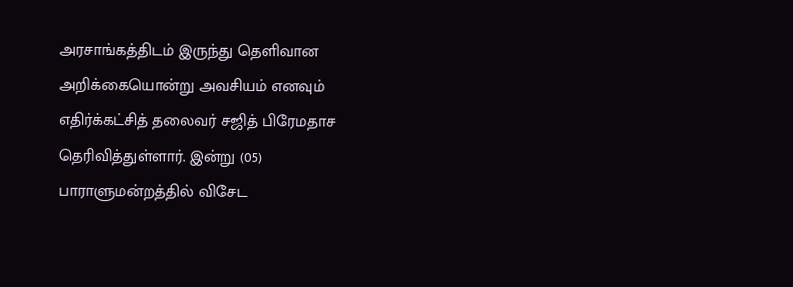அரசாங்கத்திடம் இருந்து தெளிவான அறிக்கையொன்று அவசியம் எனவும் எதிர்க்கட்சித் தலைவர் சஜித் பிரேமதாச தெரிவித்துள்ளார். இன்று (05) பாராளுமன்றத்தில் விசேட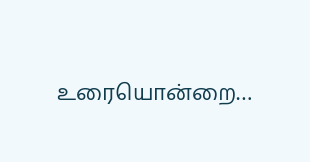உரையொன்றை…